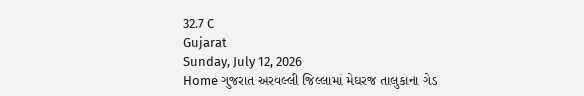32.7 C
Gujarat
Sunday, July 12, 2026
Home ગુજરાત અરવલ્લી જિલ્લામાં મેઘરજ તાલુકાના ગેડ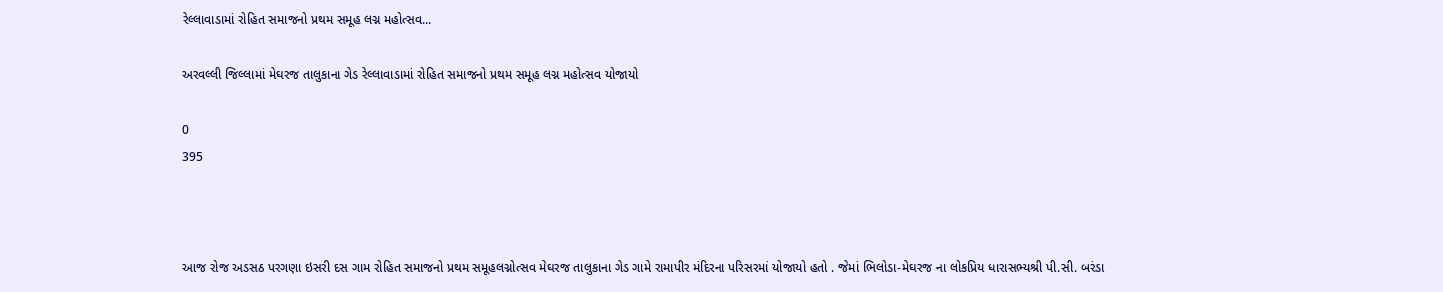રેલ્લાવાડામાં રોહિત સમાજનો પ્રથમ સમૂહ લગ્ન મહોત્સવ...

અરવલ્લી જિલ્લામાં મેઘરજ તાલુકાના ગેડ રેલ્લાવાડામાં રોહિત સમાજનો પ્રથમ સમૂહ લગ્ન મહોત્સવ યોજાયો

0
395



આજ રોજ અડસઠ પરગણા ઇસરી દસ ગામ રોહિત સમાજનો પ્રથમ સમૂહલગ્નોત્સવ મેઘરજ તાલુકાના ગેડ ગામે રામાપીર મંદિરના પરિસરમાં યોજાયો હતો . જેમાં ભિલોડા-મેઘરજ ના લોકપ્રિય ધારાસભ્યશ્રી પી.સી. બરંડા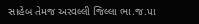સાહેબ તેમજ અરવલ્લી જિલ્લા ભા.જ.પા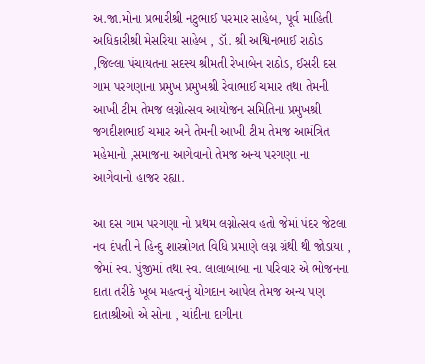અ.જા.મોના પ્રભારીશ્રી નટુભાઈ પરમાર સાહેબ, પૂર્વ માહિતી અધિકારીશ્રી મેસરિયા સાહેબ , ડૉ. શ્રી અશ્વિનભાઈ રાઠોડ ,જિલ્લા પંચાયતના સદસ્ય શ્રીમતી રેખાબેન રાઠોડ, ઈસરી દસ ગામ પરગણાના પ્રમુખ પ્રમુખશ્રી રેવાભાઈ ચમાર તથા તેમની આખી ટીમ તેમજ લગ્નોત્સવ આયોજન સમિતિના પ્રમુખશ્રી જગદીશભાઈ ચમાર અને તેમની આખી ટીમ તેમજ આમંત્રિત મહેમાનો ,સમાજના આગેવાનો તેમજ અન્ય પરગણા ના આગેવાનો હાજર રહ્યા.

આ દસ ગામ પરગણા નો પ્રથમ લગ્નોત્સવ હતો જેમાં પંદર જેટલા નવ દંપતી ને હિન્દુ શાસ્ત્રોગત વિધિ પ્રમાણે લગ્ન ગ્રંથી થી જોડાયા , જેમાં સ્વ. પુંજીમાં તથા સ્વ. લાલાબાબા ના પરિવાર એ ભોજનના દાતા તરીકે ખૂબ મહત્વનું યોગદાન આપેલ તેમજ અન્ય પણ દાતાશ્રીઓ એ સોના , ચાંદીના દાગીના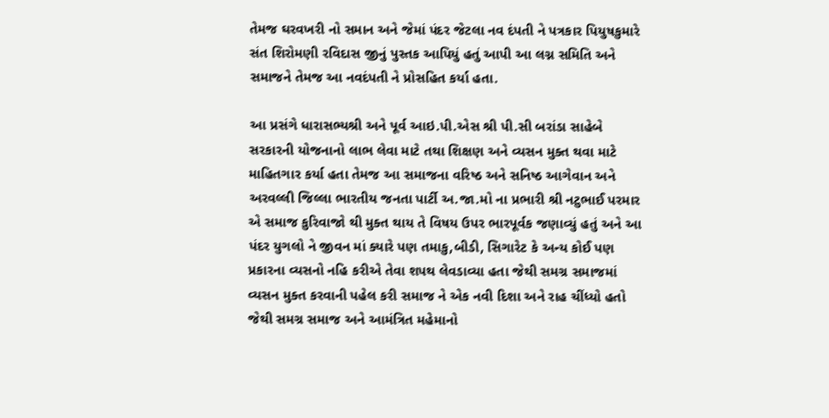તેમજ ઘરવખરી નો સમાન અને જેમાં પંદર જેટલા નવ દંપતી ને પત્રકાર પિયુષકુમારે સંત શિરોમણી રવિદાસ જીનું પુસ્તક આપિયું હતું આપી આ લગ્ન સમિતિ અને સમાજને તેમજ આ નવદંપતી ને પ્રોસહિત કર્યા હતા.

આ પ્રસંગે ધારાસભ્યશ્રી અને પૂર્વ આઇ.પી.એસ શ્રી પી.સી બરાંડા સાહેબે સરકારની યોજનાનો લાભ લેવા માટે તથા શિક્ષણ અને વ્યસન મુક્ત થવા માટે માહિતગાર કર્યા હતા તેમજ આ સમાજના વરિષ્ઠ અને સનિષ્ઠ આગેવાન અને અરવલ્લી જિલ્લા ભારતીય જનતા પાર્ટી અ.જા.મો ના પ્રભારી શ્રી નટુભાઈ પરમાર એ સમાજ કુરિવાજો થી મુક્ત થાય તે વિષય ઉપર ભારપૂર્વક જણાવ્યું હતું અને આ પંદર યુગલો ને જીવન માં ક્યારે પણ તમાકુ,બીડી, સિગારેટ કે અન્ય કોઈ પણ પ્રકારના વ્યસનો નહિ કરીએ તેવા શપથ લેવડાવ્યા હતા જેથી સમગ્ર સમાજમાં વ્યસન મુક્ત કરવાની પહેલ કરી સમાજ ને એક નવી દિશા અને રાહ ચીંધ્યો હતો જેથી સમગ્ર સમાજ અને આમંત્રિત મહેમાનો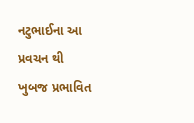નટુભાઈના આ પ્રવચન થી ખુબજ પ્રભાવિત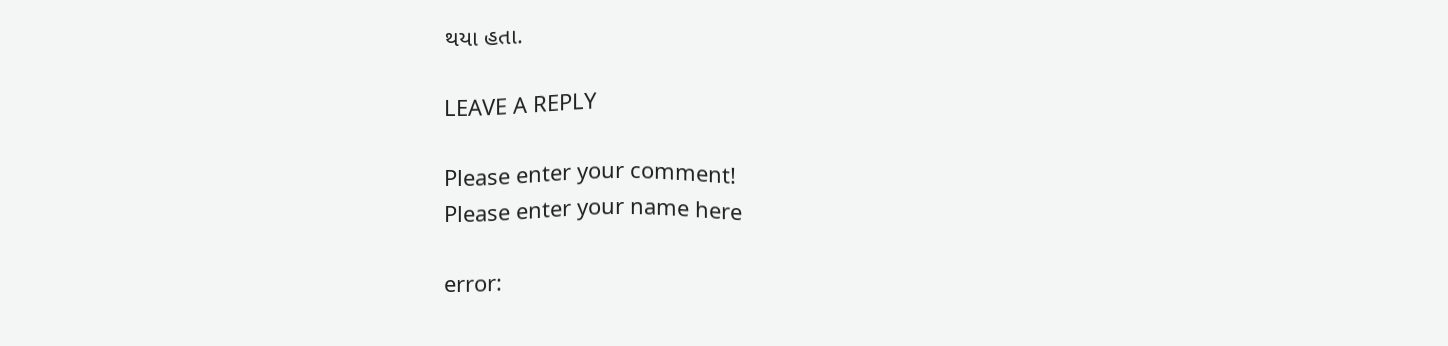થયા હતા.

LEAVE A REPLY

Please enter your comment!
Please enter your name here

error: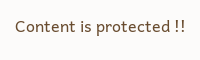Content is protected !!